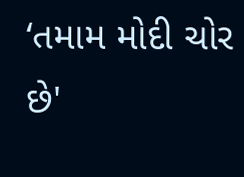‘તમામ મોદી ચોર છે'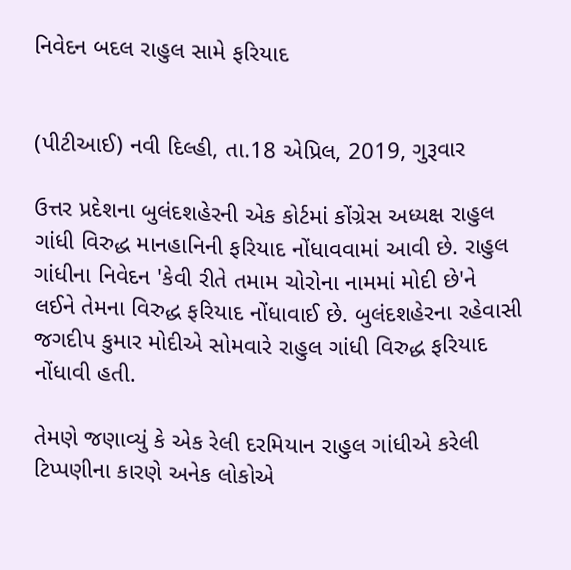નિવેદન બદલ રાહુલ સામે ફરિયાદ


(પીટીઆઈ) નવી દિલ્હી, તા.18 એપ્રિલ, 2019, ગુરૂવાર

ઉત્તર પ્રદેશના બુલંદશહેરની એક કોર્ટમાં કોંગ્રેસ અધ્યક્ષ રાહુલ ગાંધી વિરુદ્ધ માનહાનિની ફરિયાદ નોંધાવવામાં આવી છે. રાહુલ ગાંધીના નિવેદન 'કેવી રીતે તમામ ચોરોના નામમાં મોદી છે'ને લઈને તેમના વિરુદ્ધ ફરિયાદ નોંધાવાઈ છે. બુલંદશહેરના રહેવાસી જગદીપ કુમાર મોદીએ સોમવારે રાહુલ ગાંધી વિરુદ્ધ ફરિયાદ નોંધાવી હતી.

તેમણે જણાવ્યું કે એક રેલી દરમિયાન રાહુલ ગાંધીએ કરેલી ટિપ્પણીના કારણે અનેક લોકોએ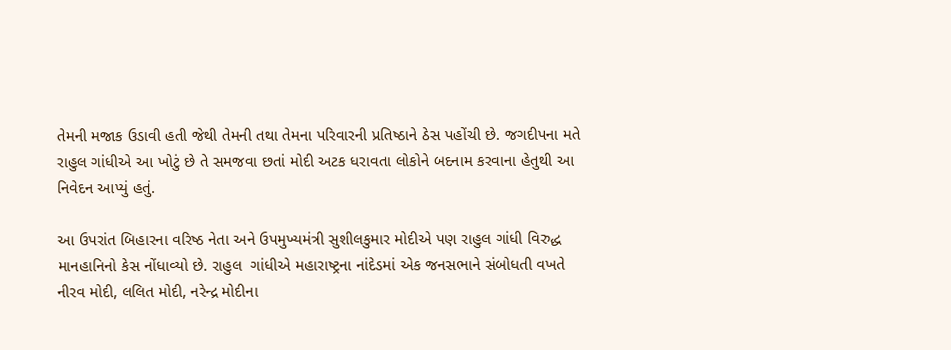તેમની મજાક ઉડાવી હતી જેથી તેમની તથા તેમના પરિવારની પ્રતિષ્ઠાને ઠેસ પહોંચી છે. જગદીપના મતે રાહુલ ગાંધીએ આ ખોટું છે તે સમજવા છતાં મોદી અટક ધરાવતા લોકોને બદનામ કરવાના હેતુથી આ નિવેદન આપ્યું હતું.

આ ઉપરાંત બિહારના વરિષ્ઠ નેતા અને ઉપમુખ્યમંત્રી સુશીલકુમાર મોદીએ પણ રાહુલ ગાંધી વિરુદ્ધ માનહાનિનો કેસ નોંધાવ્યો છે. રાહુલ  ગાંધીએ મહારાષ્ટ્રના નાંદેડમાં એક જનસભાને સંબોધતી વખતે નીરવ મોદી, લલિત મોદી, નરેન્દ્ર મોદીના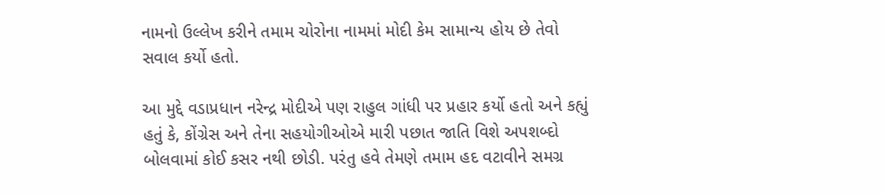નામનો ઉલ્લેખ કરીને તમામ ચોરોના નામમાં મોદી કેમ સામાન્ય હોય છે તેવો સવાલ કર્યો હતો.

આ મુદ્દે વડાપ્રધાન નરેન્દ્ર મોદીએ પણ રાહુલ ગાંધી પર પ્રહાર કર્યો હતો અને કહ્યું હતું કે, કોંગ્રેસ અને તેના સહયોગીઓએ મારી પછાત જાતિ વિશે અપશબ્દો બોલવામાં કોઈ કસર નથી છોડી. પરંતુ હવે તેમણે તમામ હદ વટાવીને સમગ્ર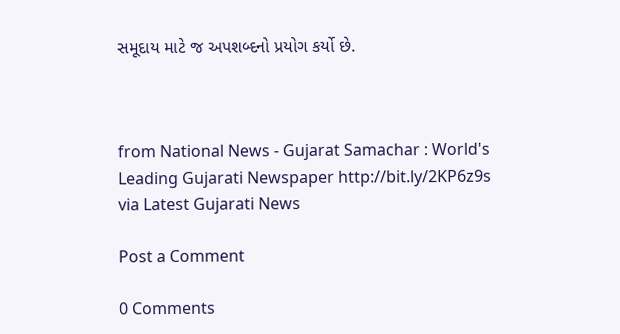સમૂદાય માટે જ અપશબ્દનો પ્રયોગ કર્યો છે.



from National News - Gujarat Samachar : World's Leading Gujarati Newspaper http://bit.ly/2KP6z9s
via Latest Gujarati News

Post a Comment

0 Comments